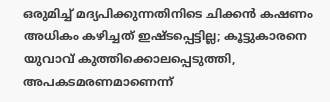ഒരുമിച്ച് മദ്യപിക്കുന്നതിനിടെ ചിക്കന്‍ കഷണം അധികം കഴിച്ചത് ഇഷ്ടപ്പെട്ടില്ല; കൂട്ടുകാരനെ യുവാവ് കുത്തിക്കൊലപ്പെടുത്തി, അപകടമരണമാണെന്ന്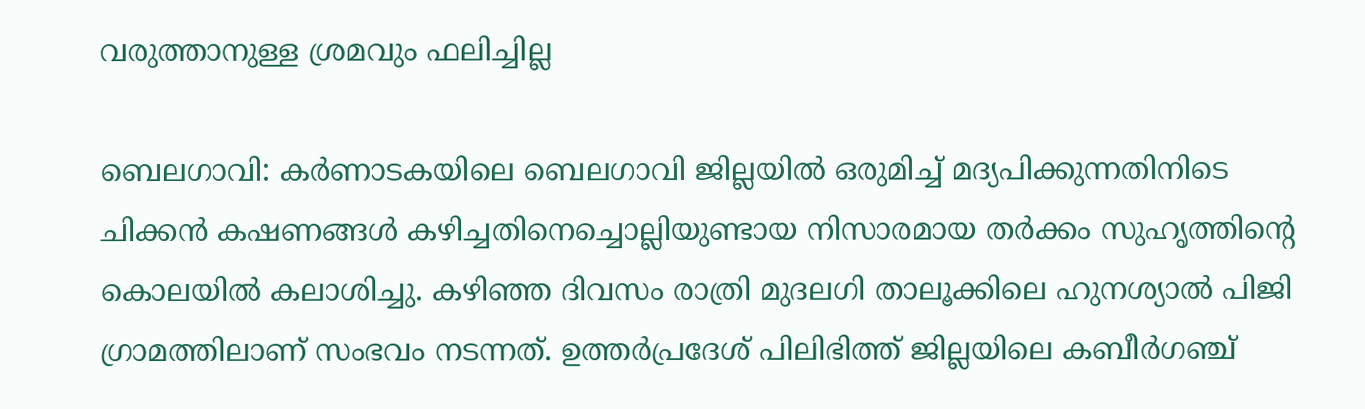വരുത്താനുള്ള ശ്രമവും ഫലിച്ചില്ല

ബെലഗാവി: കര്‍ണാടകയിലെ ബെലഗാവി ജില്ലയില്‍ ഒരുമിച്ച് മദ്യപിക്കുന്നതിനിടെ ചിക്കന്‍ കഷണങ്ങള്‍ കഴിച്ചതിനെച്ചൊല്ലിയുണ്ടായ നിസാരമായ തര്‍ക്കം സുഹൃത്തിന്റെ കൊലയില്‍ കലാശിച്ചു. കഴിഞ്ഞ ദിവസം രാത്രി മുദലഗി താലൂക്കിലെ ഹുനശ്യാല്‍ പിജി ഗ്രാമത്തിലാണ് സംഭവം നടന്നത്. ഉത്തര്‍പ്രദേശ് പിലിഭിത്ത് ജില്ലയിലെ കബീര്‍ഗഞ്ച്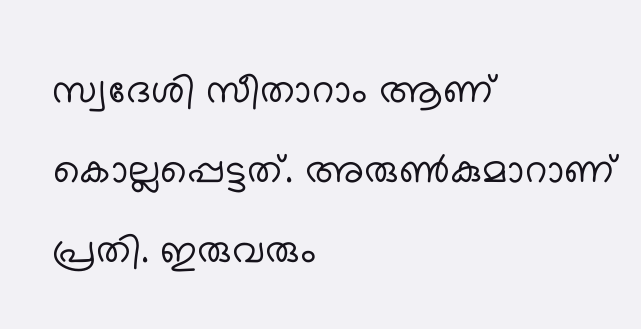സ്വദേശി സീതാറാം ആണ് കൊല്ലപ്പെട്ടത്. അരുണ്‍കുമാറാണ് പ്രതി. ഇരുവരും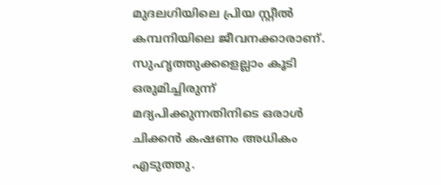മുദലഗിയിലെ പ്രിയ സ്റ്റീല്‍ കമ്പനിയിലെ ജീവനക്കാരാണ്. സുഹൃത്തുക്കളെല്ലാം കൂടി ഒരുമിച്ചിരുന്ന് മദ്യപിക്കുന്നതിനിടെ ഒരാള്‍ ചിക്കന്‍ കഷണം അധികം എടുത്തു.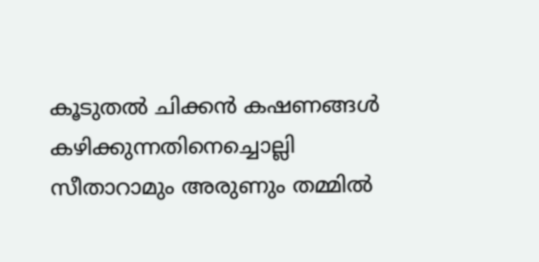കൂടുതല്‍ ചിക്കന്‍ കഷണങ്ങള്‍ കഴിക്കുന്നതിനെച്ചൊല്ലി സീതാറാമും അരുണും തമ്മില്‍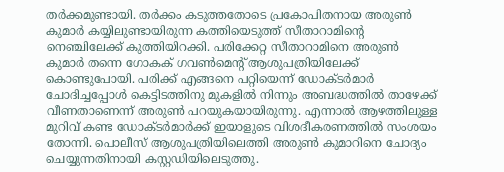തര്‍ക്കമുണ്ടായി. തര്‍ക്കം കടുത്തതോടെ പ്രകോപിതനായ അരുണ്‍ കുമാര്‍ കയ്യിലുണ്ടായിരുന്ന കത്തിയെടുത്ത് സീതാറാമിന്റെ നെഞ്ചിലേക്ക് കുത്തിയിറക്കി. പരിക്കേറ്റ സീതാറാമിനെ അരുണ്‍ കുമാര്‍ തന്നെ ഗോകക് ഗവണ്‍മെന്റ് ആശുപത്രിയിലേക്ക് കൊണ്ടുപോയി. പരിക്ക് എങ്ങനെ പറ്റിയെന്ന് ഡോക്ടര്‍മാര്‍ ചോദിച്ചപ്പോള്‍ കെട്ടിടത്തിനു മുകളില്‍ നിന്നും അബദ്ധത്തില്‍ താഴേക്ക് വീണതാണെന്ന് അരുണ്‍ പറയുകയായിരുന്നു. എന്നാല്‍ ആഴത്തിലുള്ള മുറിവ് കണ്ട ഡോക്ടര്‍മാര്‍ക്ക് ഇയാളുടെ വിശദീകരണത്തില്‍ സംശയം തോന്നി. പൊലീസ് ആശുപത്രിയിലെത്തി അരുണ്‍ കുമാറിനെ ചോദ്യം ചെയ്യുന്നതിനായി കസ്റ്റഡിയിലെടുത്തു.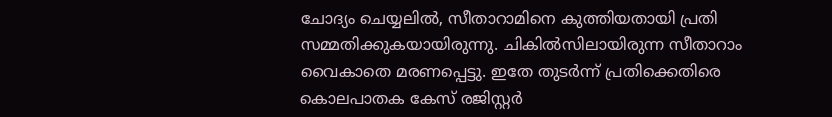ചോദ്യം ചെയ്യലില്‍, സീതാറാമിനെ കുത്തിയതായി പ്രതി സമ്മതിക്കുകയായിരുന്നു. ചികില്‍സിലായിരുന്ന സീതാറാം വൈകാതെ മരണപ്പെട്ടു. ഇതേ തുടര്‍ന്ന് പ്രതിക്കെതിരെ കൊലപാതക കേസ് രജിസ്റ്റര്‍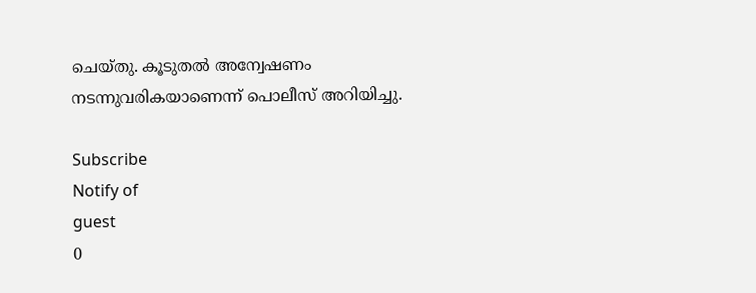ചെയ്തു. കൂടുതല്‍ അന്വേഷണം നടന്നുവരികയാണെന്ന് പൊലീസ് അറിയിച്ചു.

Subscribe
Notify of
guest
0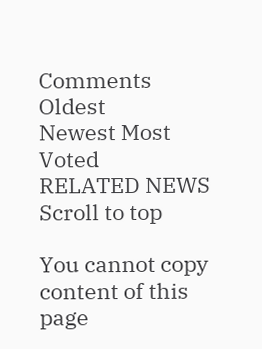Comments
Oldest
Newest Most Voted
RELATED NEWS
Scroll to top

You cannot copy content of this page